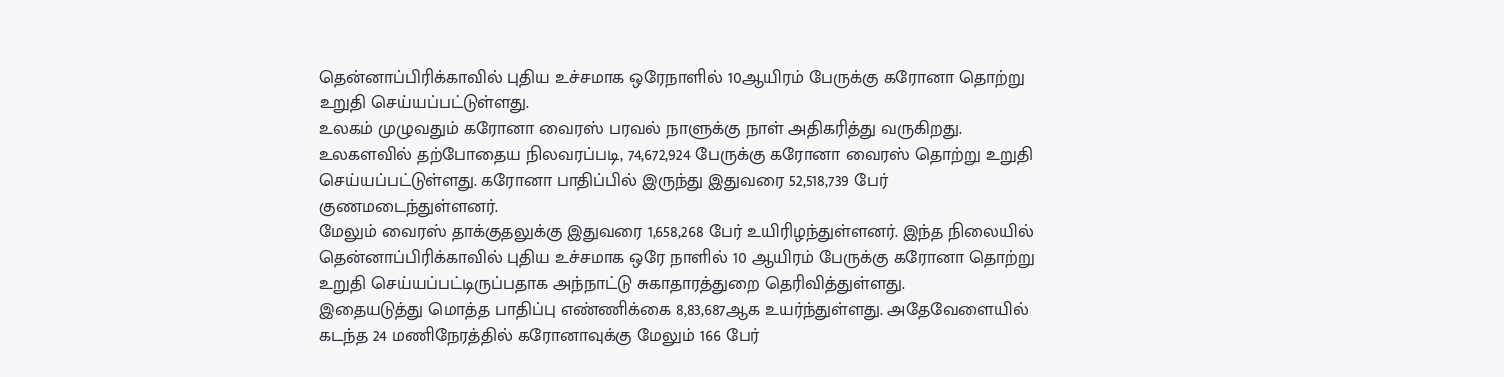தென்னாப்பிரிக்காவில் புதிய உச்சமாக ஒரேநாளில் 10ஆயிரம் பேருக்கு கரோனா தொற்று உறுதி செய்யப்பட்டுள்ளது.
உலகம் முழுவதும் கரோனா வைரஸ் பரவல் நாளுக்கு நாள் அதிகரித்து வருகிறது. உலகளவில் தற்போதைய நிலவரப்படி, 74,672,924 பேருக்கு கரோனா வைரஸ் தொற்று உறுதி செய்யப்பட்டுள்ளது. கரோனா பாதிப்பில் இருந்து இதுவரை 52,518,739 பேர் குணமடைந்துள்ளனர்.
மேலும் வைரஸ் தாக்குதலுக்கு இதுவரை 1,658,268 பேர் உயிரிழந்துள்ளனர். இந்த நிலையில் தென்னாப்பிரிக்காவில் புதிய உச்சமாக ஒரே நாளில் 10 ஆயிரம் பேருக்கு கரோனா தொற்று உறுதி செய்யப்பட்டிருப்பதாக அந்நாட்டு சுகாதாரத்துறை தெரிவித்துள்ளது.
இதையடுத்து மொத்த பாதிப்பு எண்ணிக்கை 8,83,687ஆக உயர்ந்துள்ளது. அதேவேளையில் கடந்த 24 மணிநேரத்தில் கரோனாவுக்கு மேலும் 166 பேர்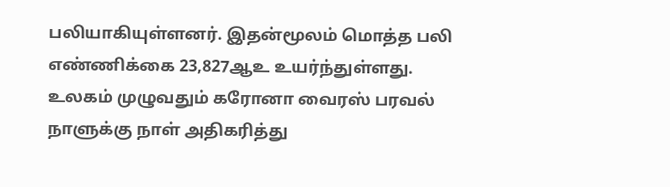பலியாகியுள்ளனர். இதன்மூலம் மொத்த பலி எண்ணிக்கை 23,827ஆஉ உயர்ந்துள்ளது. உலகம் முழுவதும் கரோனா வைரஸ் பரவல் நாளுக்கு நாள் அதிகரித்து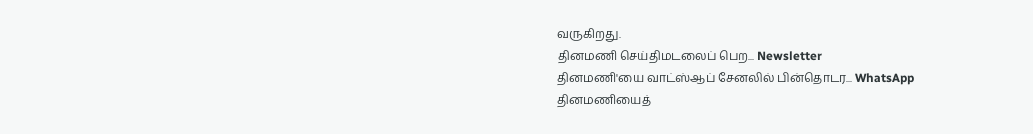வருகிறது.
தினமணி செய்திமடலைப் பெற... Newsletter
தினமணி'யை வாட்ஸ்ஆப் சேனலில் பின்தொடர... WhatsApp
தினமணியைத்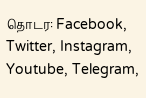தொடர: Facebook, Twitter, Instagram, Youtube, Telegram,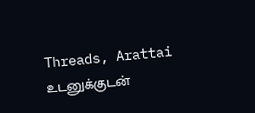Threads, Arattai
உடனுக்குடன்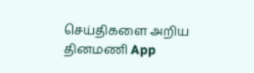செய்திகளை அறிய தினமணி App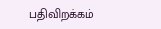பதிவிறக்கம்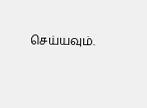செய்யவும்.